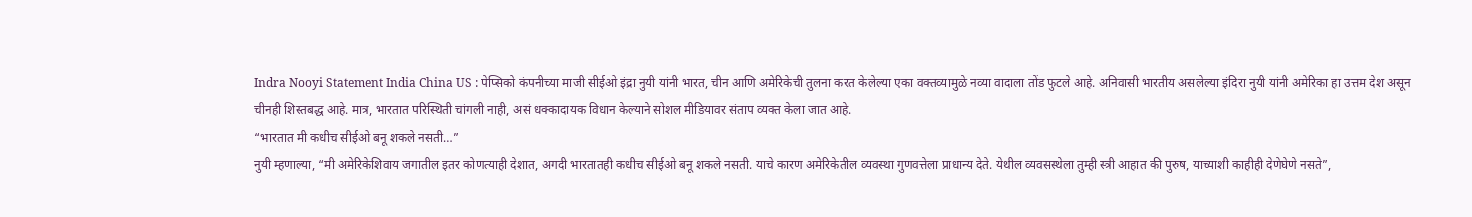Indra Nooyi Statement India China US : पेप्सिको कंपनीच्या माजी सीईओ इंद्रा नुयी यांनी भारत, चीन आणि अमेरिकेची तुलना करत केलेल्या एका वक्तव्यामुळे नव्या वादाला तोंड फुटले आहे. अनिवासी भारतीय असलेल्या इंदिरा नुयी यांनी अमेरिका हा उत्तम देश असून चीनही शिस्तबद्ध आहे. मात्र, भारतात परिस्थिती चांगली नाही, असं धक्कादायक विधान केल्याने सोशल मीडियावर संताप व्यक्त केला जात आहे.
“भारतात मी कधीच सीईओ बनू शकले नसती…”
नुयी म्हणाल्या, “मी अमेरिकेशिवाय जगातील इतर कोणत्याही देशात, अगदी भारतातही कधीच सीईओ बनू शकले नसती. याचे कारण अमेरिकेतील व्यवस्था गुणवत्तेला प्राधान्य देते. येथील व्यवसस्थेला तुम्ही स्त्री आहात की पुरुष, याच्याशी काहीही देणेघेणे नसते”,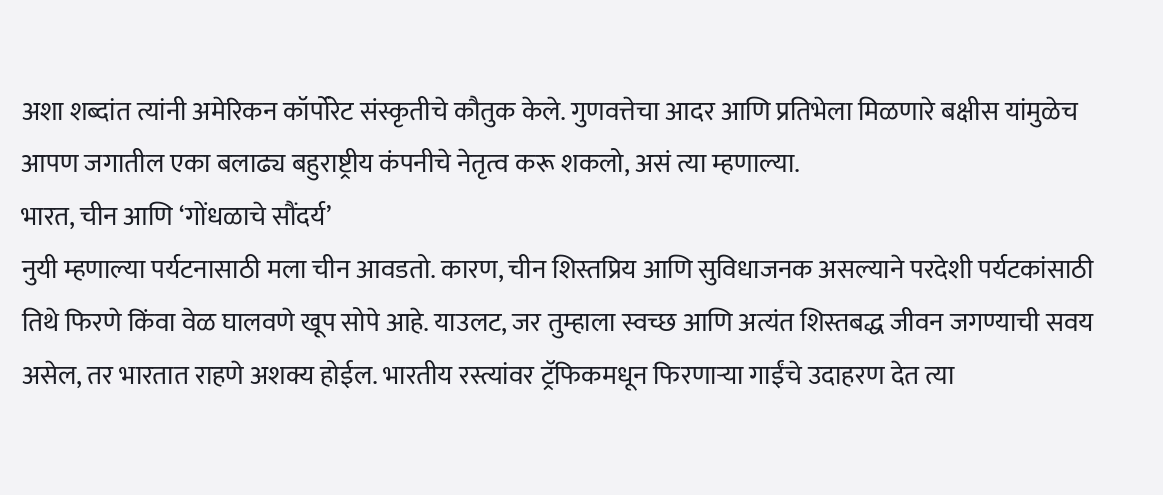अशा शब्दांत त्यांनी अमेरिकन कॉर्पोरेट संस्कृतीचे कौतुक केले. गुणवत्तेचा आदर आणि प्रतिभेला मिळणारे बक्षीस यांमुळेच आपण जगातील एका बलाढ्य बहुराष्ट्रीय कंपनीचे नेतृत्व करू शकलो, असं त्या म्हणाल्या.
भारत, चीन आणि ‘गोंधळाचे सौंदर्य’
नुयी म्हणाल्या पर्यटनासाठी मला चीन आवडतो. कारण, चीन शिस्तप्रिय आणि सुविधाजनक असल्याने परदेशी पर्यटकांसाठी तिथे फिरणे किंवा वेळ घालवणे खूप सोपे आहे. याउलट, जर तुम्हाला स्वच्छ आणि अत्यंत शिस्तबद्ध जीवन जगण्याची सवय असेल, तर भारतात राहणे अशक्य होईल. भारतीय रस्त्यांवर ट्रॅफिकमधून फिरणाऱ्या गाईंचे उदाहरण देत त्या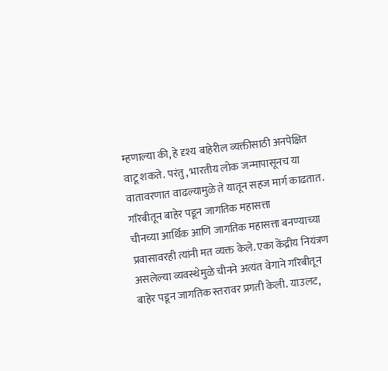म्हणाल्या की, हे दृश्य बाहेरील व्यक्तीसाठी अनपेक्षित वाटू शकते. परंतु, भारतीय लोक जन्मापासूनच या वातावरणात वाढल्यामुळे ते यातून सहज मार्ग काढतात.
गरिबीतून बाहेर पडून जागतिक महासत्ता
चीनच्या आर्थिक आणि जागतिक महासत्ता बनण्याच्या प्रवासावरही त्यांनी मत व्यक्त केले. एका केंद्रीय नियंत्रण असलेल्या व्यवस्थेमुळे चीनने अत्यंत वेगाने गरिबीतून बाहेर पडून जागतिक स्तरावर प्रगती केली. याउलट,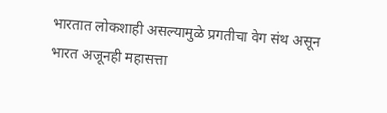भारतात लोकशाही असल्यामुळे प्रगतीचा वेग संथ असून भारत अजूनही महासत्ता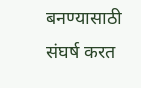बनण्यासाठी संघर्ष करत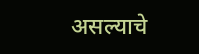असल्याचे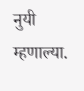नुयी म्हणाल्या.